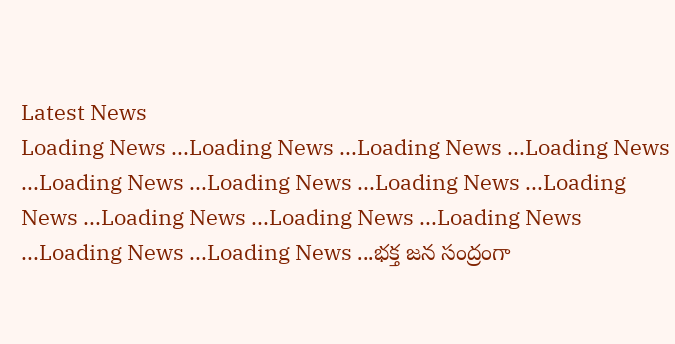Latest News
Loading News ...Loading News ...Loading News ...Loading News ...Loading News ...Loading News ...Loading News ...Loading News ...Loading News ...Loading News ...Loading News ...Loading News ...Loading News ...భక్త జన సంద్రంగా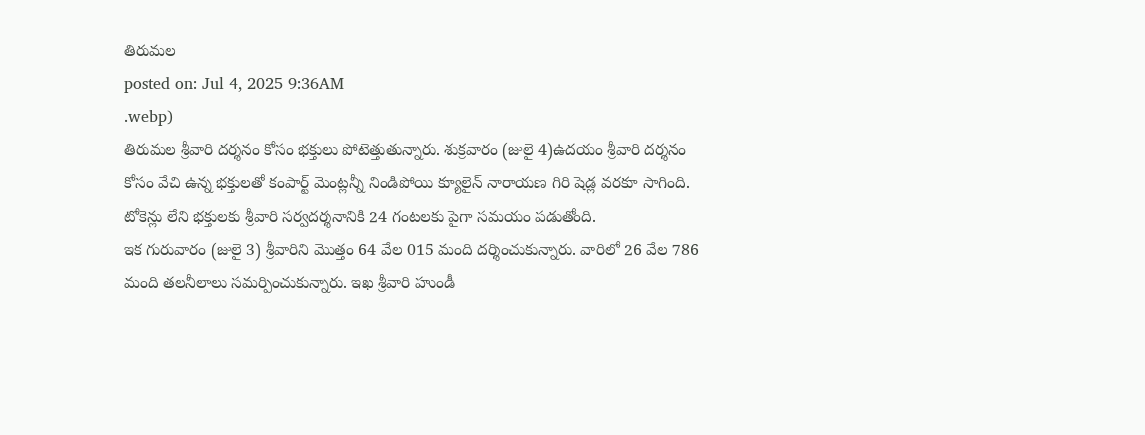తిరుమల
posted on: Jul 4, 2025 9:36AM
.webp)
తిరుమల శ్రీవారి దర్శనం కోసం భక్తులు పోటెత్తుతున్నారు. శుక్రవారం (జులై 4)ఉదయం శ్రీవారి దర్శనం కోసం వేచి ఉన్న భక్తులతో కంపార్ట్ మెంట్లన్నీ నిండిపోయి క్యూలైన్ నారాయణ గిరి షెడ్ల వరకూ సాగింది. టోకెన్లు లేని భక్తులకు శ్రీవారి సర్వదర్శనానికి 24 గంటలకు పైగా సమయం పడుతోంది.
ఇక గురువారం (జులై 3) శ్రీవారిని మొత్తం 64 వేల 015 మంది దర్శించుకున్నారు. వారిలో 26 వేల 786 మంది తలనీలాలు సమర్పించుకున్నారు. ఇఖ శ్రీవారి హుండీ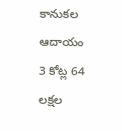కానుకల ఆదాయం 3 కోట్ల 64 లక్షల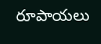రూపాయలు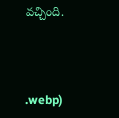వచ్చింది.



.webp)